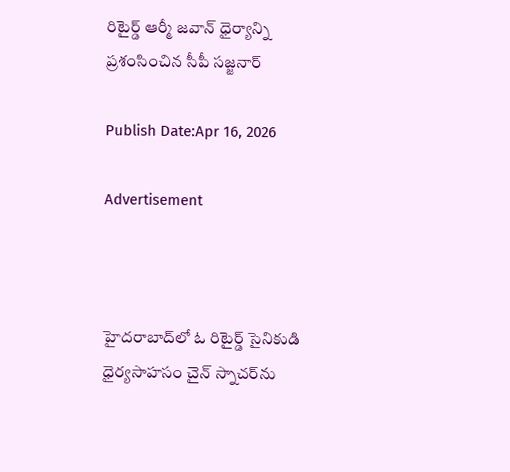రిటైర్డ్ ఆర్మీ జవాన్ ధైర్యాన్ని ప్రశంసించిన సీపీ సజ్జనార్

Publish Date:Apr 16, 2026

Advertisement



హైదరాబాద్‌లో ఓ రిటైర్డ్ సైనికుడి ధైర్యసాహసం చైన్ స్నాచర్‌ను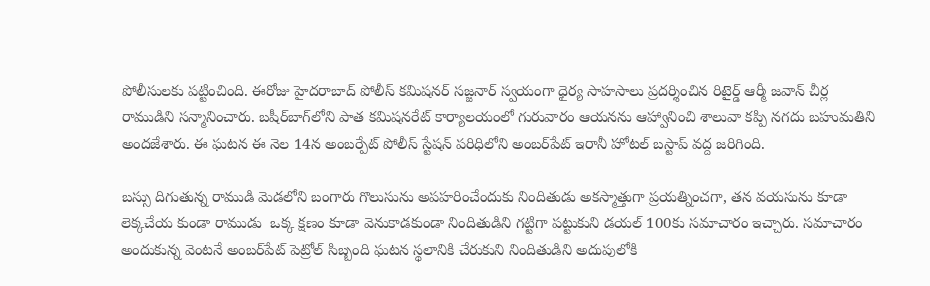పోలీసులకు పట్టించింది. ఈరోజు హైదరాబాద్ పోలీస్ కమిషనర్ సజ్జనార్ స్వయంగా ధైర్య సాహసాలు ప్రదర్శించిన రిటైర్డ్ ఆర్మీ జవాన్ చీర్ల రాముడిని సన్మానించారు. బషీర్‌బాగ్‌లోని పాత కమిషనరేట్ కార్యాలయంలో గురువారం ఆయనను ఆహ్వానించి శాలువా కప్పి నగదు బహుమతిని అందజేశారు. ఈ ఘటన ఈ నెల 14న అంబర్పేట్ పోలీస్ స్టేషన్ పరిధిలోని అంబర్‌పేట్ ఇరానీ హోటల్ బస్టాప్ వద్ద జరిగింది.

బస్సు దిగుతున్న రాముడి మెడలోని బంగారు గొలుసును అపహరించేందుకు నిందితుడు అకస్మాత్తుగా ప్రయత్నించగా, తన వయసును కూడా లెక్కచేయ కుండా రాముడు  ఒక్క క్షణం కూడా వెనుకాడకుండా నిందితుడిని గట్టిగా పట్టుకుని డయల్ 100కు సమాచారం ఇచ్చారు. సమాచారం అందుకున్న వెంటనే అంబర్‌పేట్ పెట్రోల్ సిబ్బంది ఘటన స్థలానికి చేరుకుని నిందితుడిని అదుపులోకి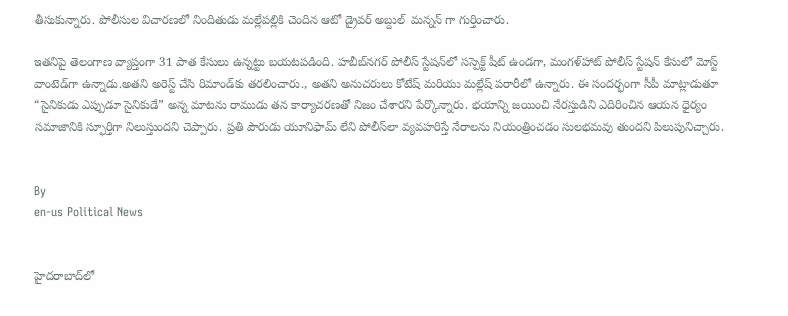తీసుకున్నారు. పోలీసుల విచారణలో నిందితుడు మల్లేపల్లికి చెందిన ఆటో డ్రైవర్ అబ్దుల్  మన్నన్ గా గుర్తించారు.

ఇతనిపై తెలంగాణ వ్యాప్తంగా 31 పాత కేసులు ఉన్నట్టు బయటపడింది. హబీబ్‌నగర్ పోలీస్ స్టేషన్‌లో సస్పెక్ట్ షీట్ ఉండగా, మంగళ్‌హాట్ పోలీస్ స్టేషన్ కేసులో మోస్ట్ వాంటెడ్‌గా ఉన్నాడు.అతని అరెస్ట్ చేసి రిమాండ్‌కు తరలించారు., అతని అనుచరులు కోటేష్ మరియు మల్లేష్ పరారీలో ఉన్నారు. ఈ సందర్భంగా సీపీ మాట్లాడుతూ “సైనికుడు ఎప్పుడూ సైనికుడే” అన్న మాటను రాముడు తన కార్యాచరణతో నిజం చేశారని పేర్కొన్నారు. భయాన్ని జయించి నేరస్తుడిని ఎదిరించిన ఆయన ధైర్యం సమాజానికి స్ఫూర్తిగా నిలుస్తుందని చెప్పారు. ప్రతి పౌరుడు యూనిఫామ్ లేని పోలీస్‌లా వ్యవహరిస్తే నేరాలను నియంత్రించడం సులభమవు తుందని పిలుపునిచ్చారు.


By
en-us Political News


హైదరాబాద్‌లో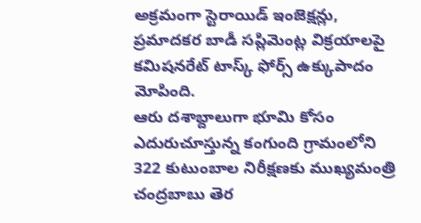అక్రమంగా స్టెరాయిడ్ ఇంజెక్షన్లు, ప్రమాదకర బాడీ సప్లిమెంట్ల విక్రయాలపై కమిషనరేట్ టాస్క్ ఫోర్స్ ఉక్కుపాదం మోపింది.
ఆరు దశాబ్దాలుగా భూమి కోసం ఎదురుచూస్తున్న కంగుంది గ్రామంలోని 322 కుటుంబాల నిరీక్షణకు ముఖ్యమంత్రి చంద్రబాబు తెర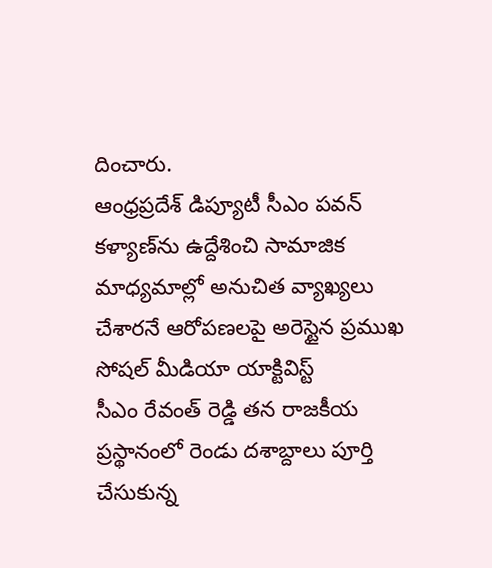దించారు.
ఆంధ్రప్రదేశ్ డిప్యూటీ సీఎం పవన్ కళ్యాణ్‌ను ఉద్దేశించి సామాజిక మాధ్యమాల్లో అనుచిత వ్యాఖ్యలు చేశారనే ఆరోపణలపై అరెస్టైన ప్రముఖ సోషల్ మీడియా యాక్టివిస్ట్
సీఎం రేవంత్ రెడ్డి తన రాజకీయ ప్రస్థానంలో రెండు దశాబ్దాలు పూర్తి చేసుకున్న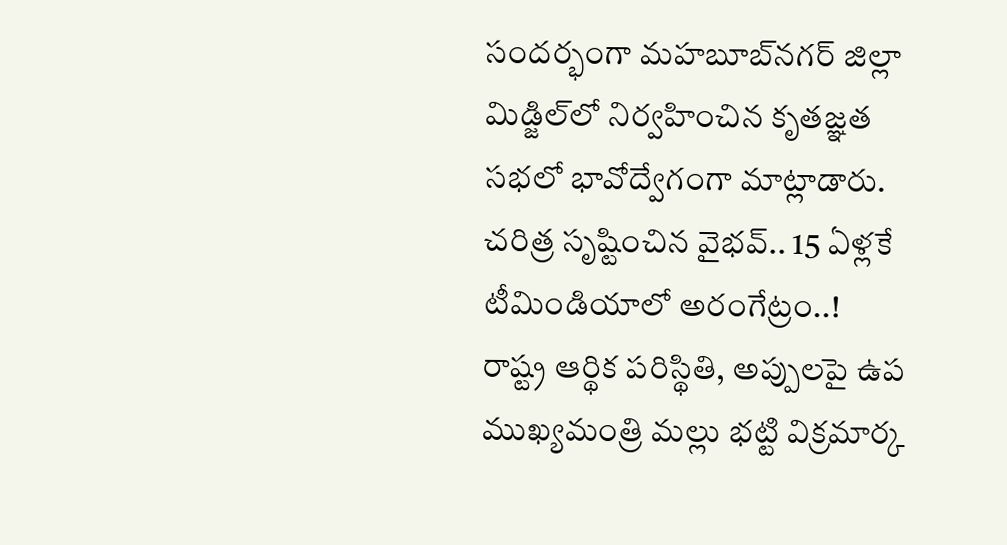సందర్భంగా మహబూబ్‌నగర్ జిల్లా మిడ్జిల్‌లో నిర్వహించిన కృతజ్ఞత సభలో భావోద్వేగంగా మాట్లాడారు.
చరిత్ర సృష్టించిన వైభవ్.. 15 ఏళ్లకే టీమిండియాలో అరంగేట్రం..!
రాష్ట్ర ఆర్థిక పరిస్థితి, అప్పులపై ఉప ముఖ్యమంత్రి మల్లు భట్టి విక్రమార్క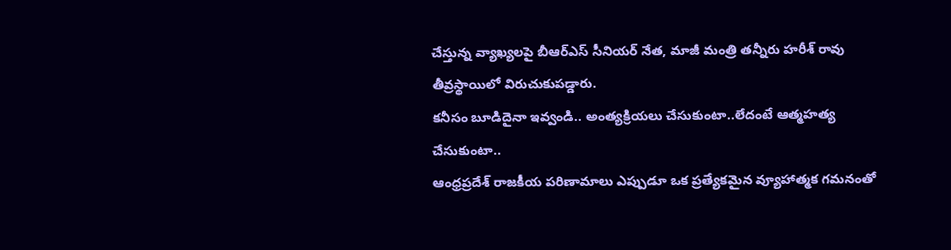చేస్తున్న వ్యాఖ్యలపై బీఆర్‌ఎస్ సీనియర్ నేత, మాజీ మంత్రి తన్నీరు హరీశ్ రావు తీవ్రస్థాయిలో విరుచుకుపడ్డారు.
కనీసం బూడిదైనా ఇవ్వండి.. అంత్యక్రియలు చేసుకుంటా..లేదంటే ఆత్మహత్య చేసుకుంటా..
ఆంధ్రప్రదేశ్ రాజకీయ పరిణామాలు ఎప్పుడూ ఒక ప్రత్యేకమైన వ్యూహాత్మక గమనంతో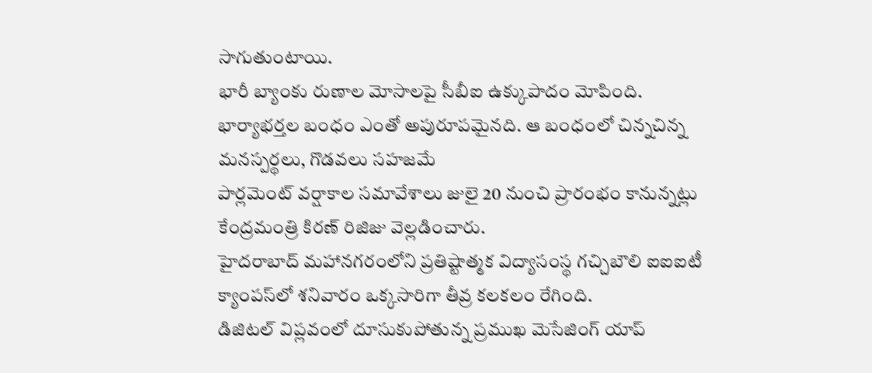సాగుతుంటాయి.
భారీ బ్యాంకు రుణాల మోసాలపై సీబీఐ ఉక్కుపాదం మోపింది.
భార్యాభర్తల బంధం ఎంతో అపురూపమైనది. ఆ బంధంలో చిన్నచిన్న మనస్పర్థలు, గొడవలు సహజమే
పార్లమెంట్ వర్షాకాల సమావేశాలు జులై 20 నుంచి ప్రారంభం కానున్నట్లు కేంద్రమంత్రి కిరణ్ రిజిజు వెల్లడించారు.
హైదరాబాద్‌ మహానగరంలోని ప్రతిష్టాత్మక విద్యాసంస్థ గచ్చిబౌలి ఐఐఐటీ క్యాంపస్‌లో శనివారం ఒక్కసారిగా తీవ్ర కలకలం రేగింది.
డిజిటల్ విప్లవంలో దూసుకుపోతున్న ప్రముఖ మెసేజింగ్ యాప్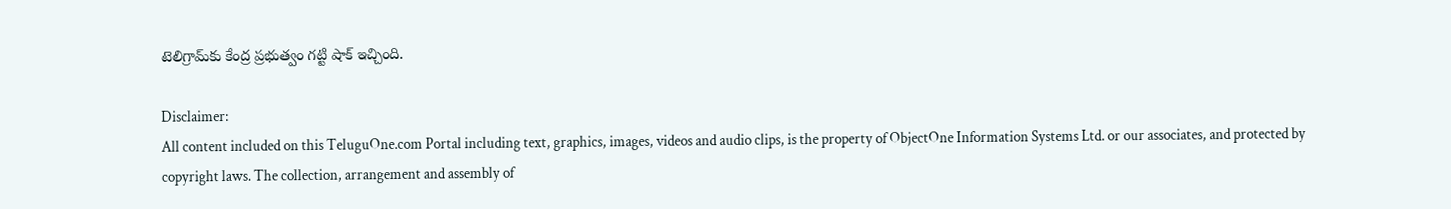టెలిగ్రామ్‌కు కేంద్ర ప్రభుత్వం గట్టి షాక్ ఇచ్చింది.

Disclaimer:
All content included on this TeluguOne.com Portal including text, graphics, images, videos and audio clips, is the property of ObjectOne Information Systems Ltd. or our associates, and protected by copyright laws. The collection, arrangement and assembly of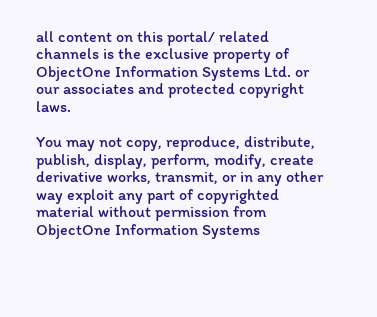all content on this portal/ related channels is the exclusive property of ObjectOne Information Systems Ltd. or our associates and protected copyright laws.

You may not copy, reproduce, distribute, publish, display, perform, modify, create derivative works, transmit, or in any other way exploit any part of copyrighted material without permission from ObjectOne Information Systems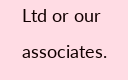Ltd or our associates.